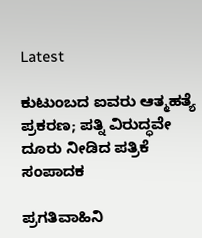Latest

ಕುಟುಂಬದ ಐವರು ಆತ್ಮಹತ್ಯೆ ಪ್ರಕರಣ; ಪತ್ನಿ ವಿರುದ್ಧವೇ ದೂರು ನೀಡಿದ ಪತ್ರಿಕೆ ಸಂಪಾದಕ

ಪ್ರಗತಿವಾಹಿನಿ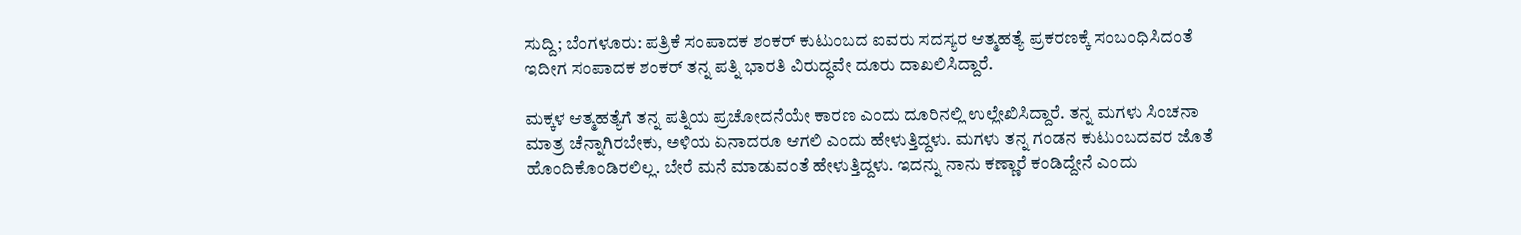ಸುದ್ದಿ; ಬೆಂಗಳೂರು: ಪತ್ರಿಕೆ ಸಂಪಾದಕ ಶಂಕರ್ ಕುಟುಂಬದ ಐವರು ಸದಸ್ಯರ ಆತ್ಮಹತ್ಯೆ ಪ್ರಕರಣಕ್ಕೆ ಸಂಬಂಧಿಸಿದಂತೆ ಇದೀಗ ಸಂಪಾದಕ ಶಂಕರ್ ತನ್ನ ಪತ್ನಿ ಭಾರತಿ ವಿರುದ್ಧವೇ ದೂರು ದಾಖಲಿಸಿದ್ದಾರೆ.

ಮಕ್ಕಳ ಆತ್ಮಹತ್ಯೆಗೆ ತನ್ನ ಪತ್ನಿಯ ಪ್ರಚೋದನೆಯೇ ಕಾರಣ ಎಂದು ದೂರಿನಲ್ಲಿ ಉಲ್ಲೇಖಿಸಿದ್ದಾರೆ. ತನ್ನ ಮಗಳು ಸಿಂಚನಾ ಮಾತ್ರ ಚೆನ್ನಾಗಿರಬೇಕು, ಅಳಿಯ ಏನಾದರೂ ಆಗಲಿ ಎಂದು ಹೇಳುತ್ತಿದ್ದಳು. ಮಗಳು ತನ್ನ ಗಂಡನ ಕುಟುಂಬದವರ ಜೊತೆ ಹೊಂದಿಕೊಂಡಿರಲಿಲ್ಲ. ಬೇರೆ ಮನೆ ಮಾಡುವಂತೆ ಹೇಳುತ್ತಿದ್ದಳು. ಇದನ್ನು ನಾನು ಕಣ್ಣಾರೆ ಕಂಡಿದ್ದೇನೆ ಎಂದು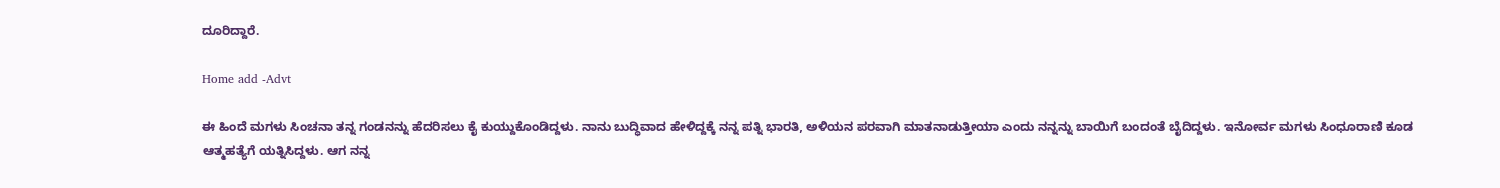ದೂರಿದ್ದಾರೆ.

Home add -Advt

ಈ ಹಿಂದೆ ಮಗಳು ಸಿಂಚನಾ ತನ್ನ ಗಂಡನನ್ನು ಹೆದರಿಸಲು ಕೈ ಕುಯ್ದುಕೊಂಡಿದ್ದಳು. ನಾನು ಬುದ್ಧಿವಾದ ಹೇಳಿದ್ದಕ್ಕೆ ನನ್ನ ಪತ್ನಿ ಭಾರತಿ, ಅಳಿಯನ ಪರವಾಗಿ ಮಾತನಾಡುತ್ತೀಯಾ ಎಂದು ನನ್ನನ್ನು ಬಾಯಿಗೆ ಬಂದಂತೆ ಬೈದಿದ್ದಳು. ಇನೋರ್ವ ಮಗಳು ಸಿಂಧೂರಾಣಿ ಕೂಡ ಆತ್ಮಹತ್ಯೆಗೆ ಯತ್ನಿಸಿದ್ದಳು. ಆಗ ನನ್ನ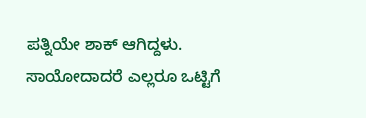ಪತ್ನಿಯೇ ಶಾಕ್ ಆಗಿದ್ದಳು. ಸಾಯೋದಾದರೆ ಎಲ್ಲರೂ ಒಟ್ಟಿಗೆ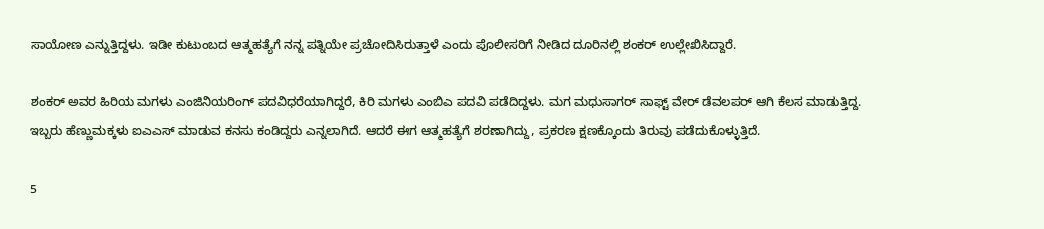ಸಾಯೋಣ ಎನ್ನುತ್ತಿದ್ದಳು. ಇಡೀ ಕುಟುಂಬದ ಆತ್ಮಹತ್ಯೆಗೆ ನನ್ನ ಪತ್ನಿಯೇ ಪ್ರಚೋದಿಸಿರುತ್ತಾಳೆ ಎಂದು ಪೊಲೀಸರಿಗೆ ನೀಡಿದ ದೂರಿನಲ್ಲಿ ಶಂಕರ್ ಉಲ್ಲೇಖಿಸಿದ್ದಾರೆ.

ಶಂಕರ್ ಅವರ ಹಿರಿಯ ಮಗಳು ಎಂಜಿನಿಯರಿಂಗ್ ಪದವಿಧರೆಯಾಗಿದ್ದರೆ, ಕಿರಿ ಮಗಳು ಎಂಬಿಎ ಪದವಿ ಪಡೆದಿದ್ದಳು. ಮಗ ಮಧುಸಾಗರ್ ಸಾಫ್ಟ್ ವೇರ್ ಡೆವಲಪರ್ ಆಗಿ ಕೆಲಸ ಮಾಡುತ್ತಿದ್ದ. ಇಬ್ಬರು ಹೆಣ್ಣುಮಕ್ಕಳು ಐಎಎಸ್ ಮಾಡುವ ಕನಸು ಕಂಡಿದ್ದರು ಎನ್ನಲಾಗಿದೆ. ಆದರೆ ಈಗ ಆತ್ಮಹತ್ಯೆಗೆ ಶರಣಾಗಿದ್ದು, ಪ್ರಕರಣ ಕ್ಷಣಕ್ಕೊಂದು ತಿರುವು ಪಡೆದುಕೊಳ್ಳುತ್ತಿದೆ.

5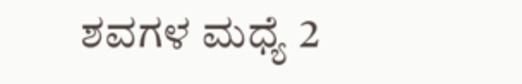ಶವಗಳ ಮಧ್ಯೆ 2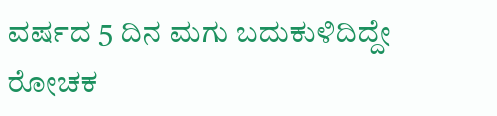ವರ್ಷದ 5 ದಿನ ಮಗು ಬದುಕುಳಿದಿದ್ದೇ ರೋಚಕ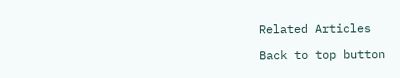Related Articles

Back to top button